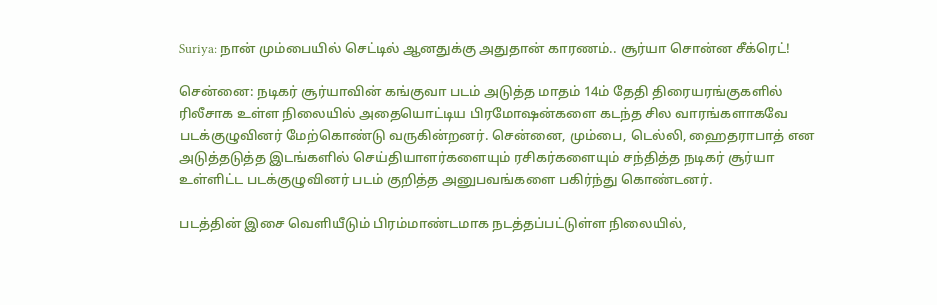Suriya: நான் மும்பையில் செட்டில் ஆனதுக்கு அதுதான் காரணம்.. சூர்யா சொன்ன சீக்ரெட்!

சென்னை: நடிகர் சூர்யாவின் கங்குவா படம் அடுத்த மாதம் 14ம் தேதி திரையரங்குகளில் ரிலீசாக உள்ள நிலையில் அதையொட்டிய பிரமோஷன்களை கடந்த சில வாரங்களாகவே படக்குழுவினர் மேற்கொண்டு வருகின்றனர். சென்னை, மும்பை, டெல்லி, ஹைதராபாத் என அடுத்தடுத்த இடங்களில் செய்தியாளர்களையும் ரசிகர்களையும் சந்தித்த நடிகர் சூர்யா உள்ளிட்ட படக்குழுவினர் படம் குறித்த அனுபவங்களை பகிர்ந்து கொண்டனர்.

படத்தின் இசை வெளியீடும் பிரம்மாண்டமாக நடத்தப்பட்டுள்ள நிலையில்,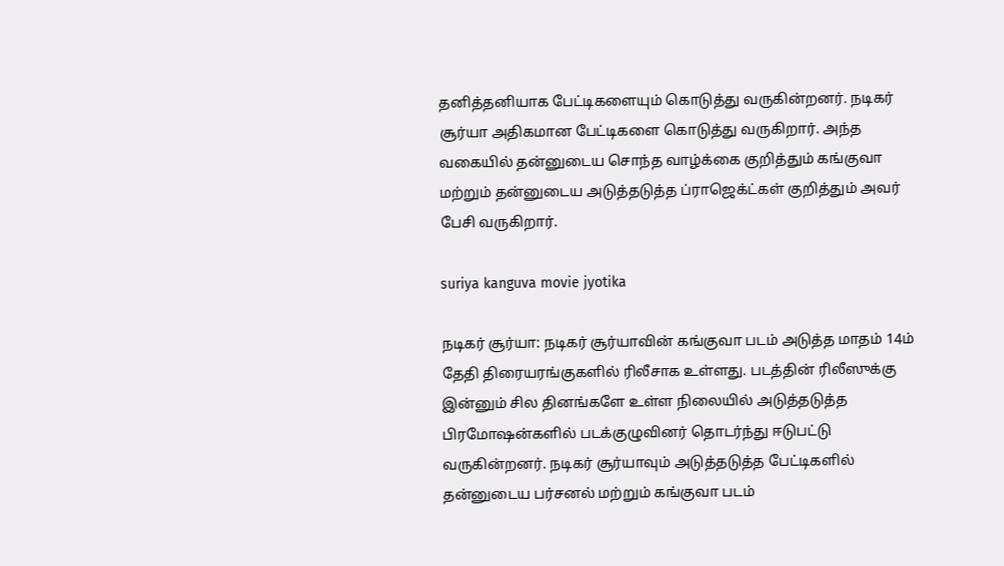தனித்தனியாக பேட்டிகளையும் கொடுத்து வருகின்றனர். நடிகர் சூர்யா அதிகமான பேட்டிகளை கொடுத்து வருகிறார். அந்த வகையில் தன்னுடைய சொந்த வாழ்க்கை குறித்தும் கங்குவா மற்றும் தன்னுடைய அடுத்தடுத்த ப்ராஜெக்ட்கள் குறித்தும் அவர் பேசி வருகிறார்.

suriya kanguva movie jyotika

நடிகர் சூர்யா: நடிகர் சூர்யாவின் கங்குவா படம் அடுத்த மாதம் 14ம் தேதி திரையரங்குகளில் ரிலீசாக உள்ளது. படத்தின் ரிலீஸுக்கு இன்னும் சில தினங்களே உள்ள நிலையில் அடுத்தடுத்த பிரமோஷன்களில் படக்குழுவினர் தொடர்ந்து ஈடுபட்டு வருகின்றனர். நடிகர் சூர்யாவும் அடுத்தடுத்த பேட்டிகளில் தன்னுடைய பர்சனல் மற்றும் கங்குவா படம்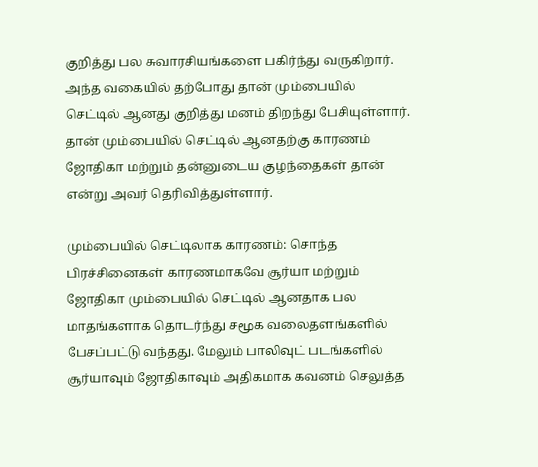குறித்து பல சுவாரசியங்களை பகிர்ந்து வருகிறார். அந்த வகையில் தற்போது தான் மும்பையில் செட்டில் ஆனது குறித்து மனம் திறந்து பேசியுள்ளார். தான் மும்பையில் செட்டில் ஆனதற்கு காரணம் ஜோதிகா மற்றும் தன்னுடைய குழந்தைகள் தான் என்று அவர் தெரிவித்துள்ளார்.

மும்பையில் செட்டிலாக காரணம்: சொந்த பிரச்சினைகள் காரணமாகவே சூர்யா மற்றும் ஜோதிகா மும்பையில் செட்டில் ஆனதாக பல மாதங்களாக தொடர்ந்து சமூக வலைதளங்களில் பேசப்பட்டு வந்தது. மேலும் பாலிவுட் படங்களில் சூர்யாவும் ஜோதிகாவும் அதிகமாக கவனம் செலுத்த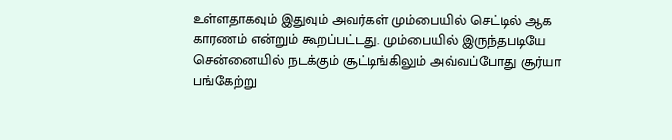உள்ளதாகவும் இதுவும் அவர்கள் மும்பையில் செட்டில் ஆக காரணம் என்றும் கூறப்பட்டது. மும்பையில் இருந்தபடியே சென்னையில் நடக்கும் சூட்டிங்கிலும் அவ்வப்போது சூர்யா பங்கேற்று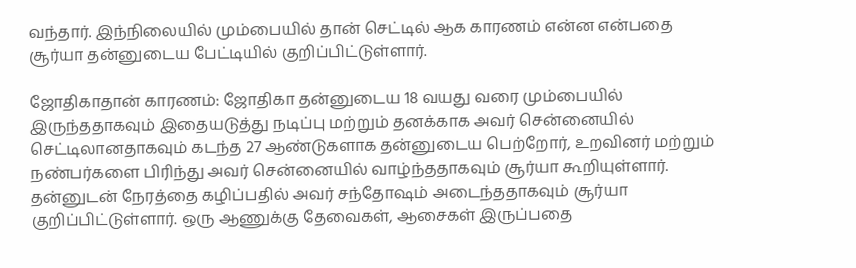வந்தார். இந்நிலையில் மும்பையில் தான் செட்டில் ஆக காரணம் என்ன என்பதை சூர்யா தன்னுடைய பேட்டியில் குறிப்பிட்டுள்ளார்.

ஜோதிகாதான் காரணம்: ஜோதிகா தன்னுடைய 18 வயது வரை மும்பையில் இருந்ததாகவும் இதையடுத்து நடிப்பு மற்றும் தனக்காக அவர் சென்னையில் செட்டிலானதாகவும் கடந்த 27 ஆண்டுகளாக தன்னுடைய பெற்றோர், உறவினர் மற்றும் நண்பர்களை பிரிந்து அவர் சென்னையில் வாழ்ந்ததாகவும் சூர்யா கூறியுள்ளார். தன்னுடன் நேரத்தை கழிப்பதில் அவர் சந்தோஷம் அடைந்ததாகவும் சூர்யா குறிப்பிட்டுள்ளார். ஒரு ஆணுக்கு தேவைகள், ஆசைகள் இருப்பதை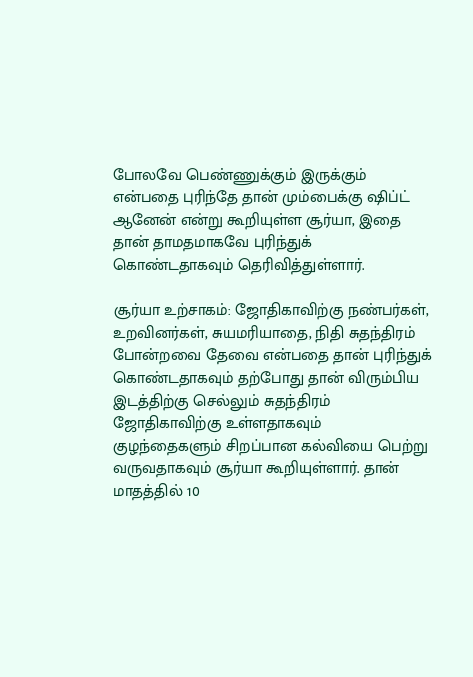போலவே பெண்ணுக்கும் இருக்கும் என்பதை புரிந்தே தான் மும்பைக்கு ஷிப்ட் ஆனேன் என்று கூறியுள்ள சூர்யா, இதை தான் தாமதமாகவே புரிந்துக் கொண்டதாகவும் தெரிவித்துள்ளார்.

சூர்யா உற்சாகம்: ஜோதிகாவிற்கு நண்பர்கள், உறவினர்கள், சுயமரியாதை, நிதி சுதந்திரம் போன்றவை தேவை என்பதை தான் புரிந்துக் கொண்டதாகவும் தற்போது தான் விரும்பிய இடத்திற்கு செல்லும் சுதந்திரம் ஜோதிகாவிற்கு உள்ளதாகவும் குழந்தைகளும் சிறப்பான கல்வியை பெற்று வருவதாகவும் சூர்யா கூறியுள்ளார். தான் மாதத்தில் 10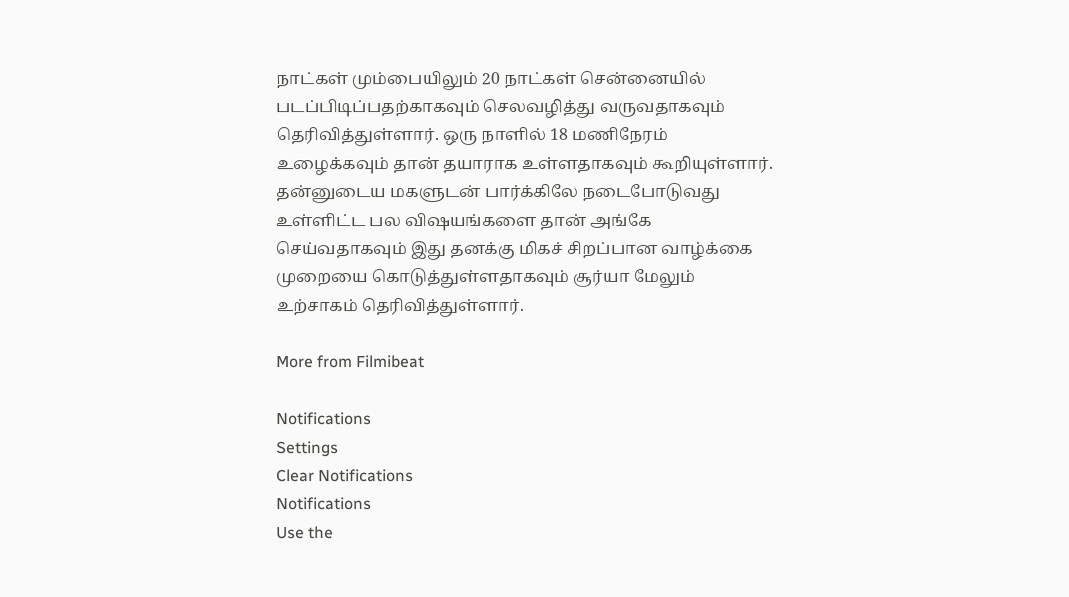நாட்கள் மும்பையிலும் 20 நாட்கள் சென்னையில் படப்பிடிப்பதற்காகவும் செலவழித்து வருவதாகவும் தெரிவித்துள்ளார். ஒரு நாளில் 18 மணிநேரம் உழைக்கவும் தான் தயாராக உள்ளதாகவும் கூறியுள்ளார். தன்னுடைய மகளுடன் பார்க்கிலே நடைபோடுவது உள்ளிட்ட பல விஷயங்களை தான் அங்கே செய்வதாகவும் இது தனக்கு மிகச் சிறப்பான வாழ்க்கை முறையை கொடுத்துள்ளதாகவும் சூர்யா மேலும் உற்சாகம் தெரிவித்துள்ளார்.

More from Filmibeat

Notifications
Settings
Clear Notifications
Notifications
Use the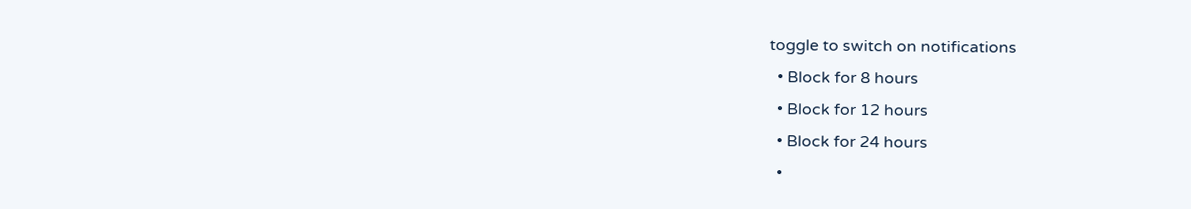toggle to switch on notifications
  • Block for 8 hours
  • Block for 12 hours
  • Block for 24 hours
  •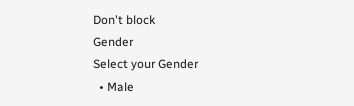Don't block
Gender
Select your Gender
  • Male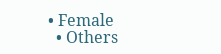• Female
  • Others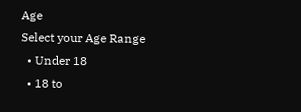Age
Select your Age Range
  • Under 18
  • 18 to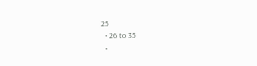25
  • 26 to 35
  •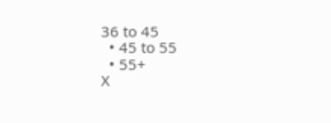36 to 45
  • 45 to 55
  • 55+
X